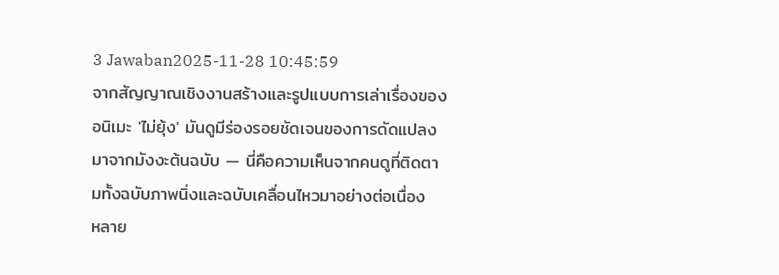3 Jawaban2025-11-28 10:45:59
จากสัญญาณเชิงงานสร้างและรูปแบบการเล่าเรื่องของอนิเมะ 'ไม่ยุ้ง' มันดูมีร่องรอยชัดเจนของการดัดแปลงมาจากมังงะต้นฉบับ — นี่คือความเห็นจากคนดูที่ติดตามทั้งฉบับภาพนิ่งและฉบับเคลื่อนไหวมาอย่างต่อเนื่อง
หลาย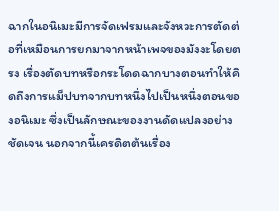ฉากในอนิเมะมีการจัดเฟรมและจังหวะการตัดต่อที่เหมือนการยกมาจากหน้าเพจของมังงะโดยตรง เรื่องตัดบทหรือกระโดดฉากบางตอนทำให้คิดถึงการแม็ปบทจากบทหนึ่งไปเป็นหนึ่งตอนของอนิเมะ ซึ่งเป็นลักษณะของงานดัดแปลงอย่างชัดเจน นอกจากนี้เครดิตต้นเรื่อง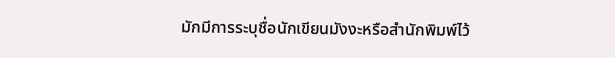มักมีการระบุชื่อนักเขียนมังงะหรือสำนักพิมพ์ไว้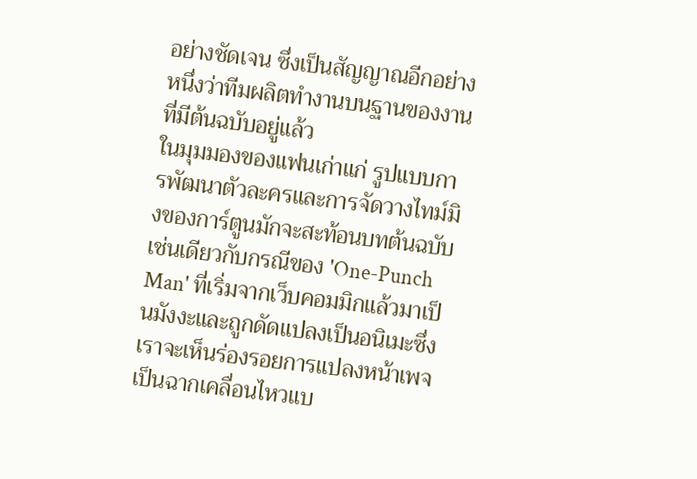อย่างชัดเจน ซึ่งเป็นสัญญาณอีกอย่างหนึ่งว่าทีมผลิตทำงานบนฐานของงานที่มีต้นฉบับอยู่แล้ว
ในมุมมองของแฟนเก่าแก่ รูปแบบการพัฒนาตัวละครและการจัดวางไทม์มิงของการ์ตูนมักจะสะท้อนบทต้นฉบับ เช่นเดียวกับกรณีของ 'One-Punch Man' ที่เริ่มจากเว็บคอมมิกแล้วมาเป็นมังงะและถูกดัดแปลงเป็นอนิเมะซึ่งเราจะเห็นร่องรอยการแปลงหน้าเพจเป็นฉากเคลื่อนไหวแบ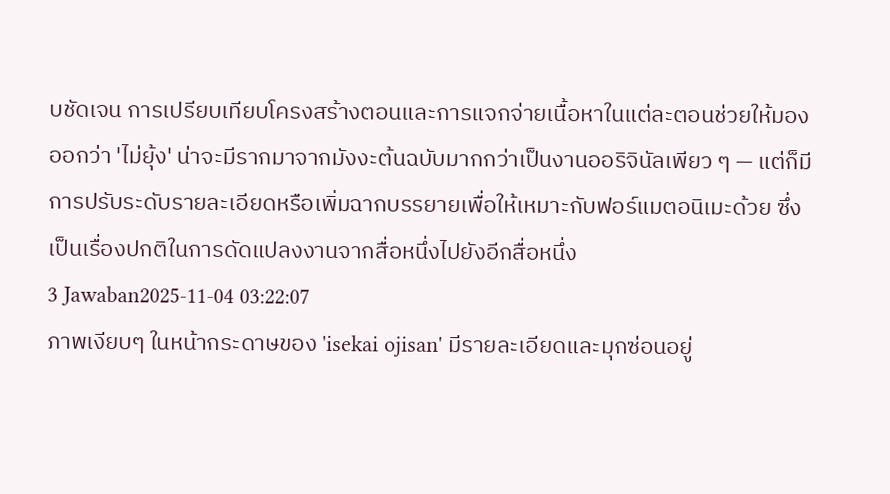บชัดเจน การเปรียบเทียบโครงสร้างตอนและการแจกจ่ายเนื้อหาในแต่ละตอนช่วยให้มองออกว่า 'ไม่ยุ้ง' น่าจะมีรากมาจากมังงะต้นฉบับมากกว่าเป็นงานออริจินัลเพียว ๆ — แต่ก็มีการปรับระดับรายละเอียดหรือเพิ่มฉากบรรยายเพื่อให้เหมาะกับฟอร์แมตอนิเมะด้วย ซึ่งเป็นเรื่องปกติในการดัดแปลงงานจากสื่อหนึ่งไปยังอีกสื่อหนึ่ง
3 Jawaban2025-11-04 03:22:07
ภาพเงียบๆ ในหน้ากระดาษของ 'isekai ojisan' มีรายละเอียดและมุกซ่อนอยู่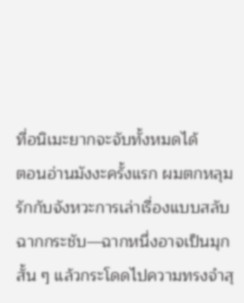ที่อนิเมะยากจะจับทั้งหมดได้
ตอนอ่านมังงะครั้งแรก ผมตกหลุมรักกับจังหวะการเล่าเรื่องแบบสลับฉากกระชับ—ฉากหนึ่งอาจเป็นมุกสั้น ๆ แล้วกระโดดไปความทรงจำสุ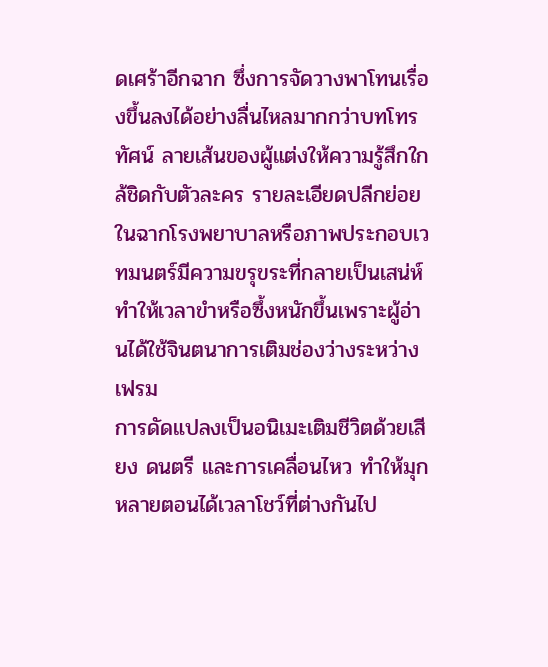ดเศร้าอีกฉาก ซึ่งการจัดวางพาโทนเรื่องขึ้นลงได้อย่างลื่นไหลมากกว่าบทโทรทัศน์ ลายเส้นของผู้แต่งให้ความรู้สึกใกล้ชิดกับตัวละคร รายละเอียดปลีกย่อยในฉากโรงพยาบาลหรือภาพประกอบเวทมนตร์มีความขรุขระที่กลายเป็นเสน่ห์ ทำให้เวลาขำหรือซึ้งหนักขึ้นเพราะผู้อ่านได้ใช้จินตนาการเติมช่องว่างระหว่างเฟรม
การดัดแปลงเป็นอนิเมะเติมชีวิตด้วยเสียง ดนตรี และการเคลื่อนไหว ทำให้มุกหลายตอนได้เวลาโชว์ที่ต่างกันไป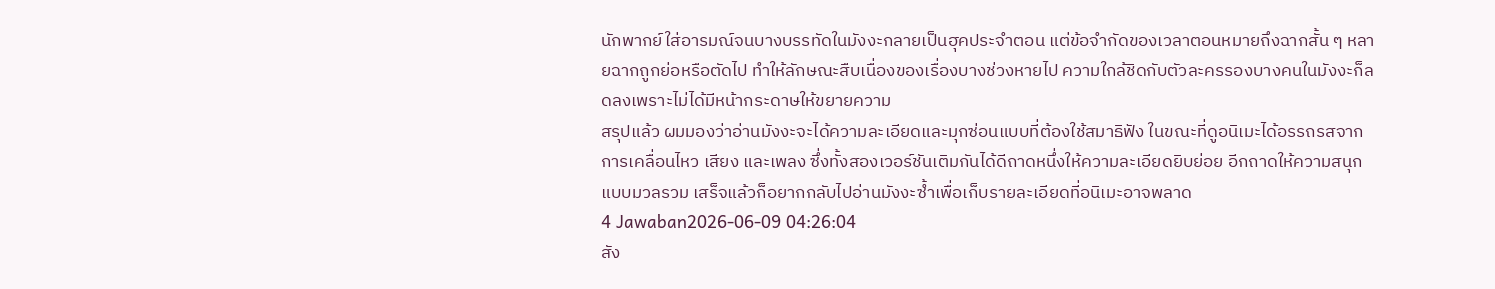นักพากย์ใส่อารมณ์จนบางบรรทัดในมังงะกลายเป็นฮุคประจำตอน แต่ข้อจำกัดของเวลาตอนหมายถึงฉากสั้น ๆ หลายฉากถูกย่อหรือตัดไป ทำให้ลักษณะสืบเนื่องของเรื่องบางช่วงหายไป ความใกล้ชิดกับตัวละครรองบางคนในมังงะก็ลดลงเพราะไม่ได้มีหน้ากระดาษให้ขยายความ
สรุปแล้ว ผมมองว่าอ่านมังงะจะได้ความละเอียดและมุกซ่อนแบบที่ต้องใช้สมาธิฟัง ในขณะที่ดูอนิเมะได้อรรถรสจากการเคลื่อนไหว เสียง และเพลง ซึ่งทั้งสองเวอร์ชันเติมกันได้ดีถาดหนึ่งให้ความละเอียดยิบย่อย อีกถาดให้ความสนุกแบบมวลรวม เสร็จแล้วก็อยากกลับไปอ่านมังงะซ้ำเพื่อเก็บรายละเอียดที่อนิเมะอาจพลาด
4 Jawaban2026-06-09 04:26:04
สัง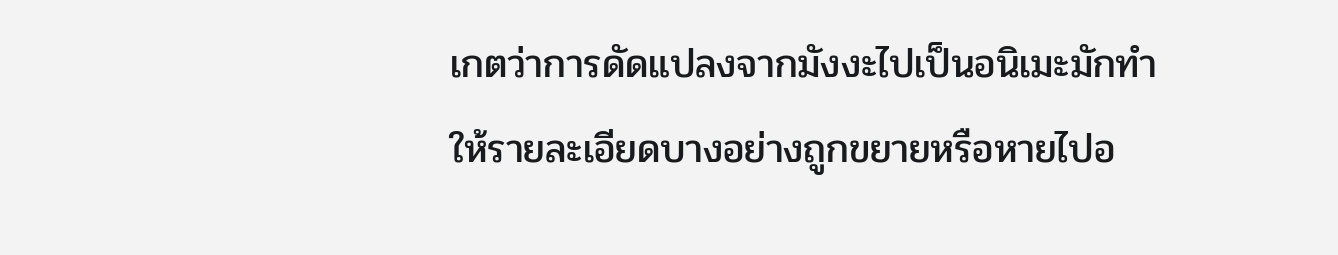เกตว่าการดัดแปลงจากมังงะไปเป็นอนิเมะมักทำให้รายละเอียดบางอย่างถูกขยายหรือหายไปอ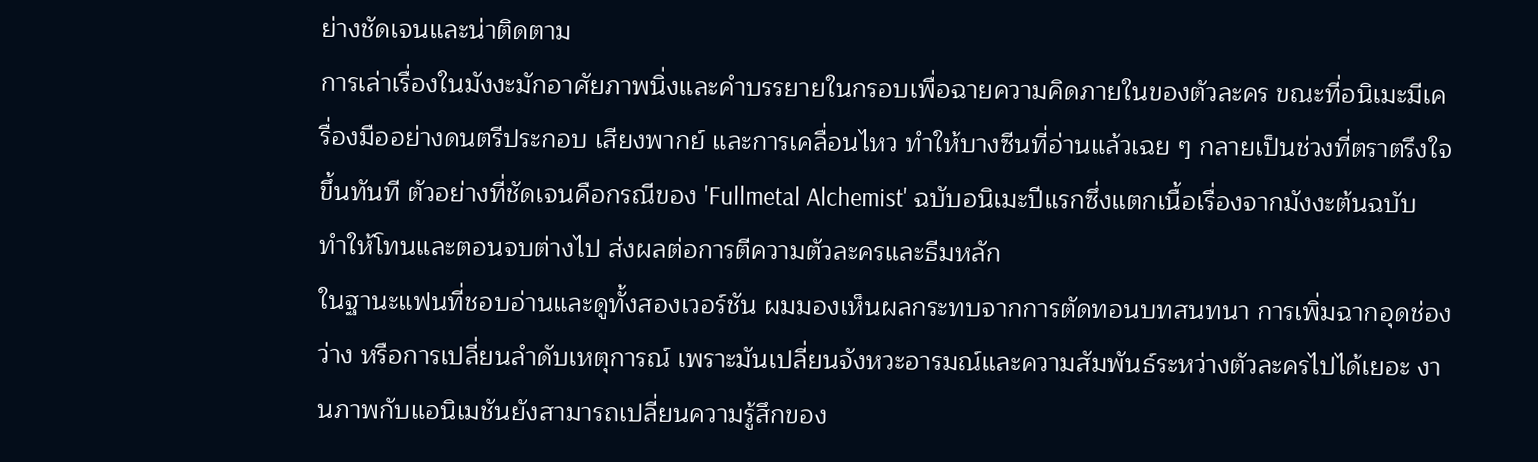ย่างชัดเจนและน่าติดตาม
การเล่าเรื่องในมังงะมักอาศัยภาพนิ่งและคำบรรยายในกรอบเพื่อฉายความคิดภายในของตัวละคร ขณะที่อนิเมะมีเครื่องมืออย่างดนตรีประกอบ เสียงพากย์ และการเคลื่อนไหว ทำให้บางซีนที่อ่านแล้วเฉย ๆ กลายเป็นช่วงที่ตราตรึงใจขึ้นทันที ตัวอย่างที่ชัดเจนคือกรณีของ 'Fullmetal Alchemist' ฉบับอนิเมะปีแรกซึ่งแตกเนื้อเรื่องจากมังงะต้นฉบับ ทำให้โทนและตอนจบต่างไป ส่งผลต่อการตีความตัวละครและธีมหลัก
ในฐานะแฟนที่ชอบอ่านและดูทั้งสองเวอร์ชัน ผมมองเห็นผลกระทบจากการตัดทอนบทสนทนา การเพิ่มฉากอุดช่องว่าง หรือการเปลี่ยนลำดับเหตุการณ์ เพราะมันเปลี่ยนจังหวะอารมณ์และความสัมพันธ์ระหว่างตัวละครไปได้เยอะ งานภาพกับแอนิเมชันยังสามารถเปลี่ยนความรู้สึกของ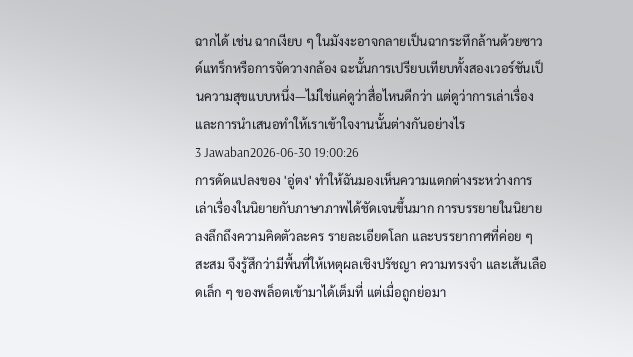ฉากได้ เช่น ฉากเงียบ ๆ ในมังงะอาจกลายเป็นฉากระทึกล้านด้วยซาวด์แทร็กหรือการจัดวางกล้อง ฉะนั้นการเปรียบเทียบทั้งสองเวอร์ชันเป็นความสุขแบบหนึ่ง—ไม่ใช่แค่ดูว่าสื่อไหนดีกว่า แต่ดูว่าการเล่าเรื่องและการนำเสนอทำให้เราเข้าใจงานนั้นต่างกันอย่างไร
3 Jawaban2026-06-30 19:00:26
การดัดแปลงของ 'อู่ตง' ทำให้ฉันมองเห็นความแตกต่างระหว่างการเล่าเรื่องในนิยายกับภาษาภาพได้ชัดเจนขึ้นมาก การบรรยายในนิยายลงลึกถึงความคิดตัวละคร รายละเอียดโลก และบรรยากาศที่ค่อย ๆ สะสม จึงรู้สึกว่ามีพื้นที่ให้เหตุผลเชิงปรัชญา ความทรงจำ และเส้นเลือดเล็ก ๆ ของพล็อตเข้ามาได้เต็มที่ แต่เมื่อถูกย่อมา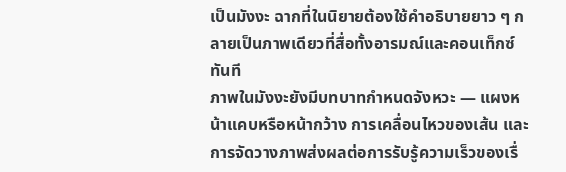เป็นมังงะ ฉากที่ในนิยายต้องใช้คำอธิบายยาว ๆ กลายเป็นภาพเดียวที่สื่อทั้งอารมณ์และคอนเท็กซ์ทันที
ภาพในมังงะยังมีบทบาทกำหนดจังหวะ — แผงหน้าแคบหรือหน้ากว้าง การเคลื่อนไหวของเส้น และการจัดวางภาพส่งผลต่อการรับรู้ความเร็วของเรื่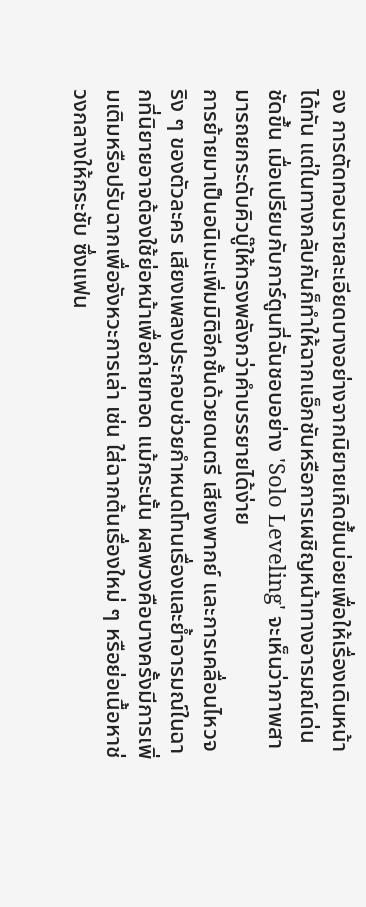อง การตัดทอนรายละเอียดบางอย่างจากนิยายเกิดขึ้นบ่อยเพื่อให้เรื่องเดินหน้าได้ทัน แต่ในทางกลับกันก็ทำให้ฉากแอ็กชันหรือการเผชิญหน้าทางอารมณ์เด่นชัดขึ้น เมื่อเปรียบกับการ์ตูนที่ฉันชอบอย่าง 'Solo Leveling' จะเห็นว่าภาพสามารถยกระดับคิวบู๊ให้ทรงพลังกว่าคำบรรยายได้ง่าย
การย้ายมาเป็นอนิเมะเพิ่มมิติอีกชั้นด้วยดนตรี เสียงพากย์ และการเคลื่อนไหวจริง ๆ ของตัวละคร เสียงเพลงประกอบช่วยกำหนดโทนเรื่องและย้ำอารมณ์ในฉากที่นิยายอาจต้องใช้ย่อหน้าเพื่อถ่ายทอด แม้กระนั้น ผลพวงคือบางครั้งมีการเพิ่มเติมหรือปรับฉากเพื่อจังหวะการเล่า เช่น ใส่ฉากต้นเรื่องใหม่ ๆ หรือย่อเนื้อหาช่วงกลางให้กระชับ ซึ่งแฟน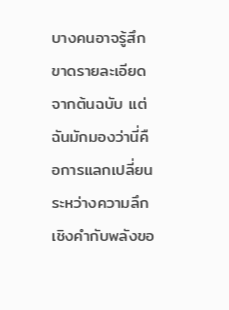บางคนอาจรู้สึกขาดรายละเอียดจากต้นฉบับ แต่ฉันมักมองว่านี่คือการแลกเปลี่ยนระหว่างความลึกเชิงคำกับพลังขอ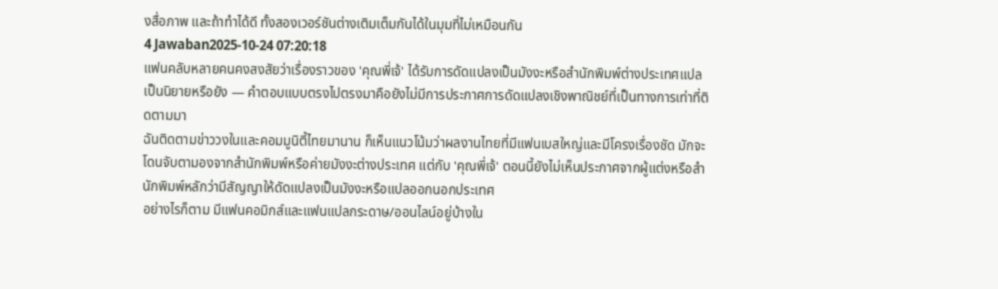งสื่อภาพ และถ้าทำได้ดี ทั้งสองเวอร์ชันต่างเติมเต็มกันได้ในมุมที่ไม่เหมือนกัน
4 Jawaban2025-10-24 07:20:18
แฟนคลับหลายคนคงสงสัยว่าเรื่องราวของ 'คุณพี่เจ้' ได้รับการดัดแปลงเป็นมังงะหรือสำนักพิมพ์ต่างประเทศแปลเป็นนิยายหรือยัง — คำตอบแบบตรงไปตรงมาคือยังไม่มีการประกาศการดัดแปลงเชิงพาณิชย์ที่เป็นทางการเท่าที่ติดตามมา
ฉันติดตามข่าววงในและคอมมูนิตี้ไทยมานาน ก็เห็นแนวโน้มว่าผลงานไทยที่มีแฟนเบสใหญ่และมีโครงเรื่องชัด มักจะโดนจับตามองจากสำนักพิมพ์หรือค่ายมังงะต่างประเทศ แต่กับ 'คุณพี่เจ้' ตอนนี้ยังไม่เห็นประกาศจากผู้แต่งหรือสำนักพิมพ์หลักว่ามีสัญญาให้ดัดแปลงเป็นมังงะหรือแปลออกนอกประเทศ
อย่างไรก็ตาม มีแฟนคอมิกส์และแฟนแปลกระดาษ/ออนไลน์อยู่บ้างใน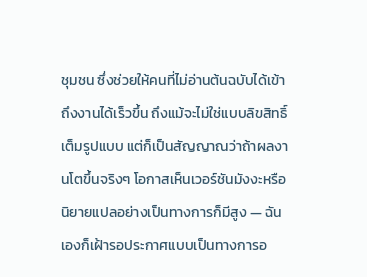ชุมชน ซึ่งช่วยให้คนที่ไม่อ่านต้นฉบับได้เข้าถึงงานได้เร็วขึ้น ถึงแม้จะไม่ใช่แบบลิขสิทธิ์เต็มรูปแบบ แต่ก็เป็นสัญญาณว่าถ้าผลงานโตขึ้นจริงๆ โอกาสเห็นเวอร์ชันมังงะหรือนิยายแปลอย่างเป็นทางการก็มีสูง — ฉันเองก็เฝ้ารอประกาศแบบเป็นทางการอ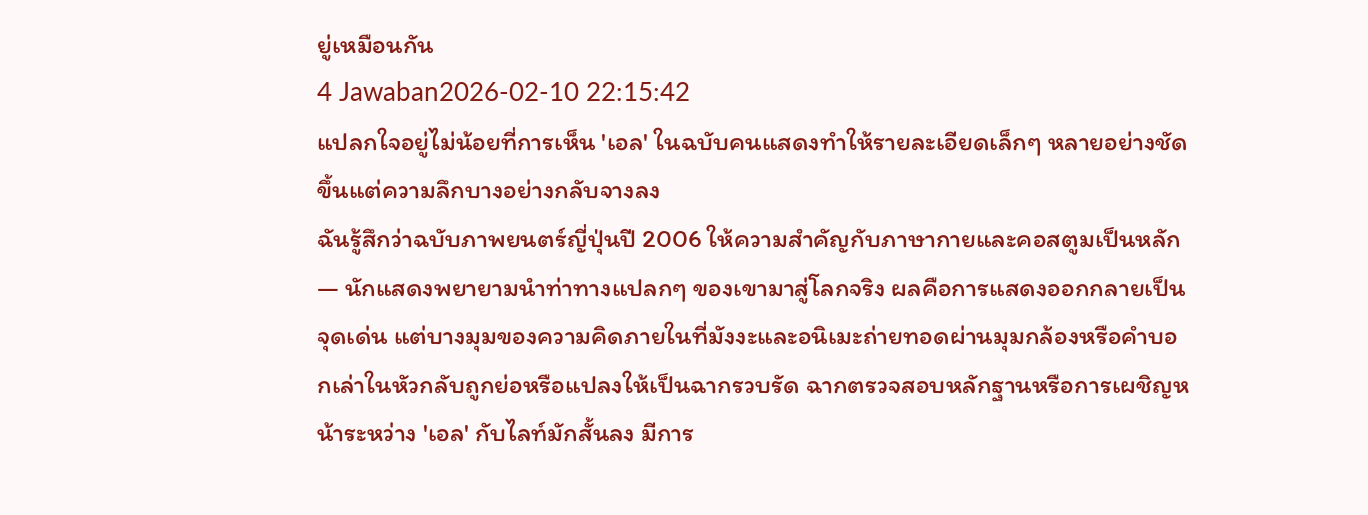ยู่เหมือนกัน
4 Jawaban2026-02-10 22:15:42
แปลกใจอยู่ไม่น้อยที่การเห็น 'เอล' ในฉบับคนแสดงทำให้รายละเอียดเล็กๆ หลายอย่างชัดขึ้นแต่ความลึกบางอย่างกลับจางลง
ฉันรู้สึกว่าฉบับภาพยนตร์ญี่ปุ่นปี 2006 ให้ความสำคัญกับภาษากายและคอสตูมเป็นหลัก — นักแสดงพยายามนำท่าทางแปลกๆ ของเขามาสู่โลกจริง ผลคือการแสดงออกกลายเป็นจุดเด่น แต่บางมุมของความคิดภายในที่มังงะและอนิเมะถ่ายทอดผ่านมุมกล้องหรือคำบอกเล่าในหัวกลับถูกย่อหรือแปลงให้เป็นฉากรวบรัด ฉากตรวจสอบหลักฐานหรือการเผชิญหน้าระหว่าง 'เอล' กับไลท์มักสั้นลง มีการ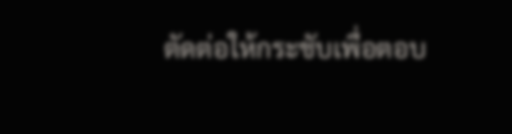ตัดต่อให้กระชับเพื่อตอบ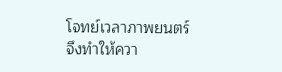โจทย์เวลาภาพยนตร์ จึงทำให้ควา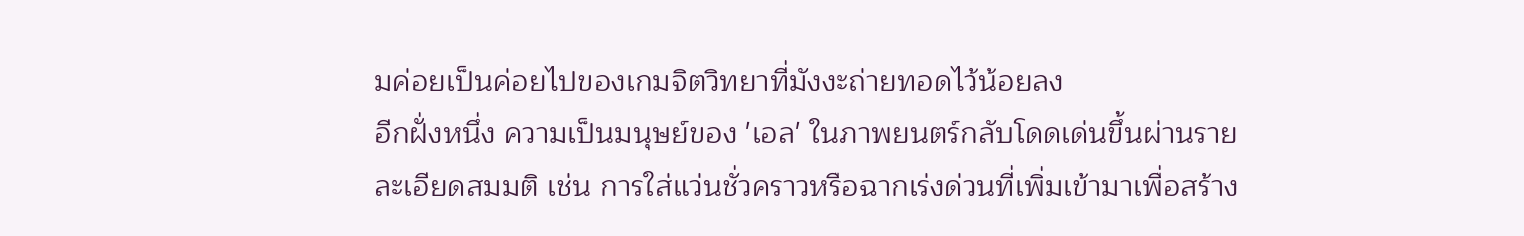มค่อยเป็นค่อยไปของเกมจิตวิทยาที่มังงะถ่ายทอดไว้น้อยลง
อีกฝั่งหนึ่ง ความเป็นมนุษย์ของ 'เอล' ในภาพยนตร์กลับโดดเด่นขึ้นผ่านรายละเอียดสมมติ เช่น การใส่แว่นชั่วคราวหรือฉากเร่งด่วนที่เพิ่มเข้ามาเพื่อสร้าง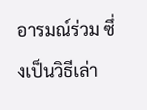อารมณ์ร่วม ซึ่งเป็นวิธีเล่า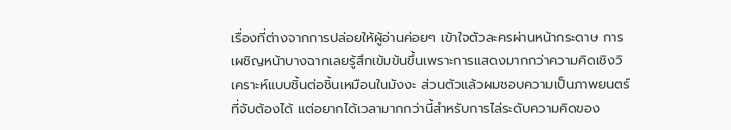เรื่องที่ต่างจากการปล่อยให้ผู้อ่านค่อยๆ เข้าใจตัวละครผ่านหน้ากระดาษ การเผชิญหน้าบางฉากเลยรู้สึกเข้มข้นขึ้นเพราะการแสดงมากกว่าความคิดเชิงวิเคราะห์แบบชิ้นต่อชิ้นเหมือนในมังงะ ส่วนตัวแล้วผมชอบความเป็นภาพยนตร์ที่จับต้องได้ แต่อยากได้เวลามากกว่านี้สำหรับการไล่ระดับความคิดของ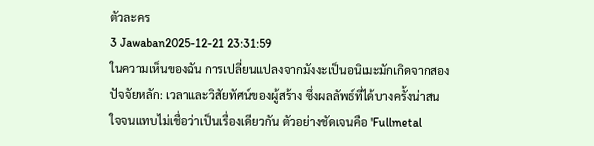ตัวละคร
3 Jawaban2025-12-21 23:31:59
ในความเห็นของฉัน การเปลี่ยนแปลงจากมังงะเป็นอนิเมะมักเกิดจากสองปัจจัยหลัก: เวลาและวิสัยทัศน์ของผู้สร้าง ซึ่งผลลัพธ์ที่ได้บางครั้งน่าสนใจจนแทบไม่เชื่อว่าเป็นเรื่องเดียวกัน ตัวอย่างชัดเจนคือ 'Fullmetal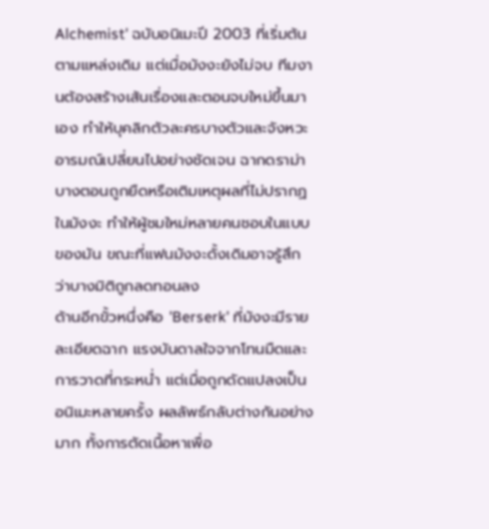Alchemist' ฉบับอนิเมะปี 2003 ที่เริ่มต้นตามแหล่งเดิม แต่เมื่อมังงะยังไม่จบ ทีมงานต้องสร้างเส้นเรื่องและตอนจบใหม่ขึ้นมาเอง ทำให้บุคลิกตัวละครบางตัวและจังหวะอารมณ์เปลี่ยนไปอย่างชัดเจน ฉากดราม่าบางตอนถูกยืดหรือเติมเหตุผลที่ไม่ปรากฏในมังงะ ทำให้ผู้ชมใหม่หลายคนชอบในแบบของมัน ขณะที่แฟนมังงะดั้งเดิมอาจรู้สึกว่าบางมิติถูกลดทอนลง
ด้านอีกขั้วหนึ่งคือ 'Berserk' ที่มังงะมีรายละเอียดฉาก แรงบันดาลใจจากโทนมืดและการวาดที่กระหน่ำ แต่เมื่อถูกดัดแปลงเป็นอนิเมะหลายครั้ง ผลลัพธ์กลับต่างกันอย่างมาก ทั้งการตัดเนื้อหาเพื่อ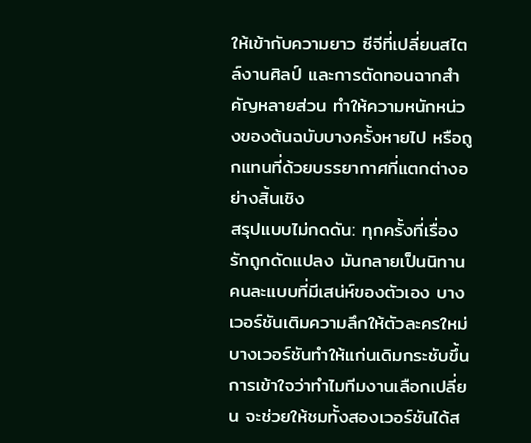ให้เข้ากับความยาว ซีจีที่เปลี่ยนสไตล์งานศิลป์ และการตัดทอนฉากสำคัญหลายส่วน ทำให้ความหนักหน่วงของต้นฉบับบางครั้งหายไป หรือถูกแทนที่ด้วยบรรยากาศที่แตกต่างอย่างสิ้นเชิง
สรุปแบบไม่กดดัน: ทุกครั้งที่เรื่องรักถูกดัดแปลง มันกลายเป็นนิทานคนละแบบที่มีเสน่ห์ของตัวเอง บางเวอร์ชันเติมความลึกให้ตัวละครใหม่ บางเวอร์ชันทำให้แก่นเดิมกระชับขึ้น การเข้าใจว่าทำไมทีมงานเลือกเปลี่ยน จะช่วยให้ชมทั้งสองเวอร์ชันได้ส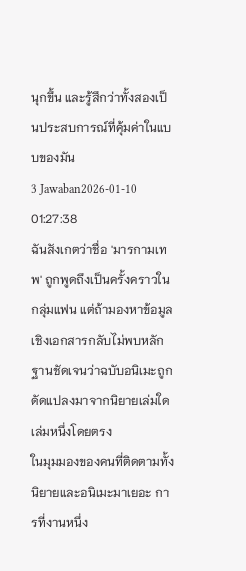นุกขึ้น และรู้สึกว่าทั้งสองเป็นประสบการณ์ที่คุ้มค่าในแบบของมัน
3 Jawaban2026-01-10 01:27:38
ฉันสังเกตว่าชื่อ 'มารกามเทพ' ถูกพูดถึงเป็นครั้งคราวในกลุ่มแฟน แต่ถ้ามองหาข้อมูลเชิงเอกสารกลับไม่พบหลักฐานชัดเจนว่าฉบับอนิเมะถูกดัดแปลงมาจากนิยายเล่มใดเล่มหนึ่งโดยตรง
ในมุมมองของคนที่ติดตามทั้งนิยายและอนิเมะมาเยอะ การที่งานหนึ่ง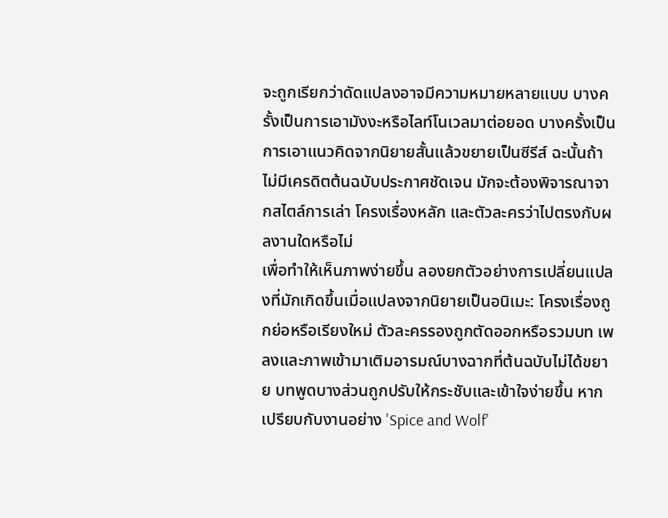จะถูกเรียกว่าดัดแปลงอาจมีความหมายหลายแบบ บางครั้งเป็นการเอามังงะหรือไลท์โนเวลมาต่อยอด บางครั้งเป็นการเอาแนวคิดจากนิยายสั้นแล้วขยายเป็นซีรีส์ ฉะนั้นถ้าไม่มีเครดิตต้นฉบับประกาศชัดเจน มักจะต้องพิจารณาจากสไตล์การเล่า โครงเรื่องหลัก และตัวละครว่าไปตรงกับผลงานใดหรือไม่
เพื่อทำให้เห็นภาพง่ายขึ้น ลองยกตัวอย่างการเปลี่ยนแปลงที่มักเกิดขึ้นเมื่อแปลงจากนิยายเป็นอนิเมะ: โครงเรื่องถูกย่อหรือเรียงใหม่ ตัวละครรองถูกตัดออกหรือรวมบท เพลงและภาพเข้ามาเติมอารมณ์บางฉากที่ต้นฉบับไม่ได้ขยาย บทพูดบางส่วนถูกปรับให้กระชับและเข้าใจง่ายขึ้น หากเปรียบกับงานอย่าง 'Spice and Wolf'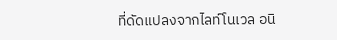ที่ดัดแปลงจากไลท์โนเวล อนิ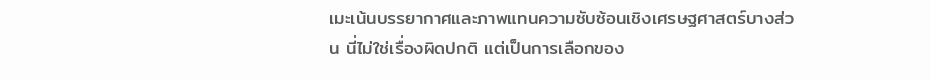เมะเน้นบรรยากาศและภาพแทนความซับซ้อนเชิงเศรษฐศาสตร์บางส่วน นี่ไม่ใช่เรื่องผิดปกติ แต่เป็นการเลือกของ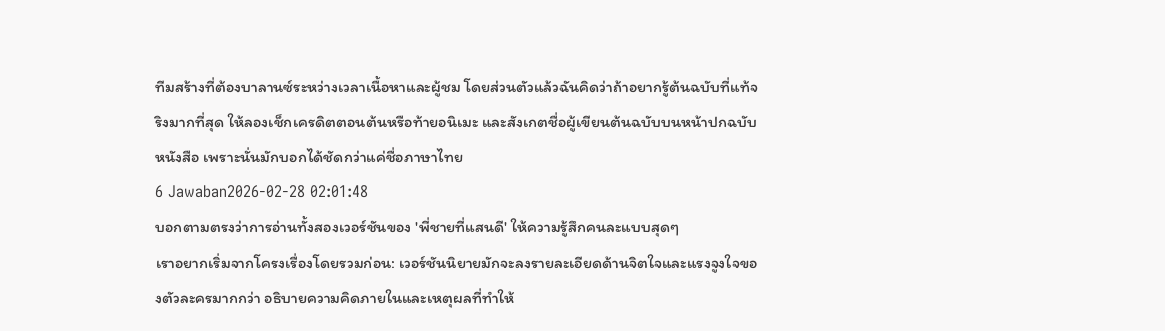ทีมสร้างที่ต้องบาลานซ์ระหว่างเวลาเนื้อหาและผู้ชม โดยส่วนตัวแล้วฉันคิดว่าถ้าอยากรู้ต้นฉบับที่แท้จริงมากที่สุด ให้ลองเช็กเครดิตตอนต้นหรือท้ายอนิเมะ และสังเกตชื่อผู้เขียนต้นฉบับบนหน้าปกฉบับหนังสือ เพราะนั่นมักบอกได้ชัดกว่าแค่ชื่อภาษาไทย
6 Jawaban2026-02-28 02:01:48
บอกตามตรงว่าการอ่านทั้งสองเวอร์ชันของ 'พี่ชายที่แสนดี' ให้ความรู้สึกคนละแบบสุดๆ
เราอยากเริ่มจากโครงเรื่องโดยรวมก่อน: เวอร์ชันนิยายมักจะลงรายละเอียดด้านจิตใจและแรงจูงใจของตัวละครมากกว่า อธิบายความคิดภายในและเหตุผลที่ทำให้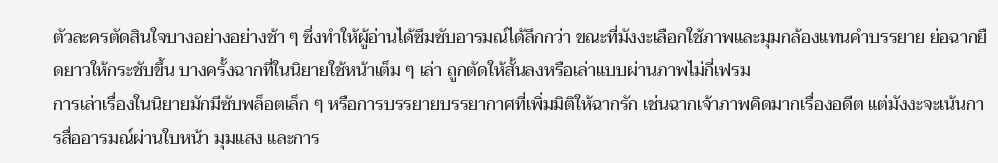ตัวละครตัดสินใจบางอย่างอย่างช้า ๆ ซึ่งทำให้ผู้อ่านได้ซึมซับอารมณ์ได้ลึกกว่า ขณะที่มังงะเลือกใช้ภาพและมุมกล้องแทนคำบรรยาย ย่อฉากยืดยาวให้กระชับขึ้น บางครั้งฉากที่ในนิยายใช้หน้าเต็ม ๆ เล่า ถูกตัดให้สั้นลงหรือเล่าแบบผ่านภาพไม่กี่เฟรม
การเล่าเรื่องในนิยายมักมีซับพล็อตเล็ก ๆ หรือการบรรยายบรรยากาศที่เพิ่มมิติให้ฉากรัก เช่นฉากเจ้าภาพคิดมากเรื่องอดีต แต่มังงะจะเน้นการสื่ออารมณ์ผ่านใบหน้า มุมแสง และการ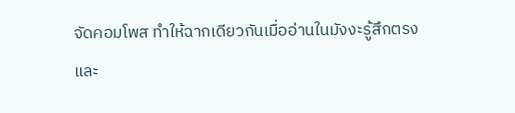จัดคอมโพส ทำให้ฉากเดียวกันเมื่ออ่านในมังงะรู้สึกตรงและ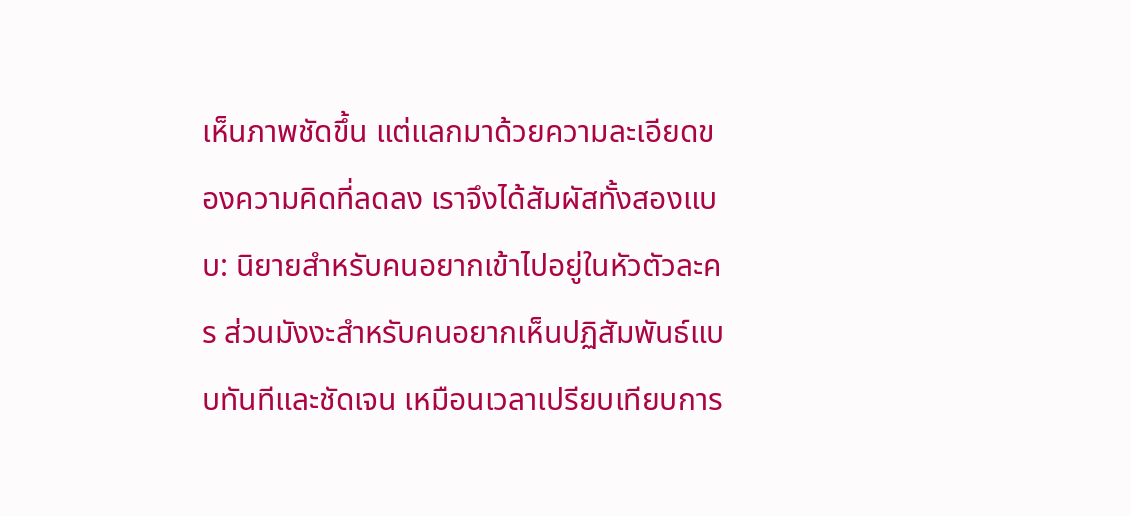เห็นภาพชัดขึ้น แต่แลกมาด้วยความละเอียดของความคิดที่ลดลง เราจึงได้สัมผัสทั้งสองแบบ: นิยายสำหรับคนอยากเข้าไปอยู่ในหัวตัวละคร ส่วนมังงะสำหรับคนอยากเห็นปฏิสัมพันธ์แบบทันทีและชัดเจน เหมือนเวลาเปรียบเทียบการ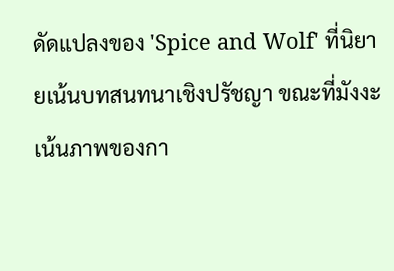ดัดแปลงของ 'Spice and Wolf' ที่นิยายเน้นบทสนทนาเชิงปรัชญา ขณะที่มังงะเน้นภาพของกา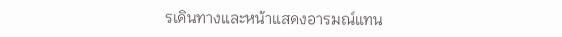รเดินทางและหน้าแสดงอารมณ์แทน